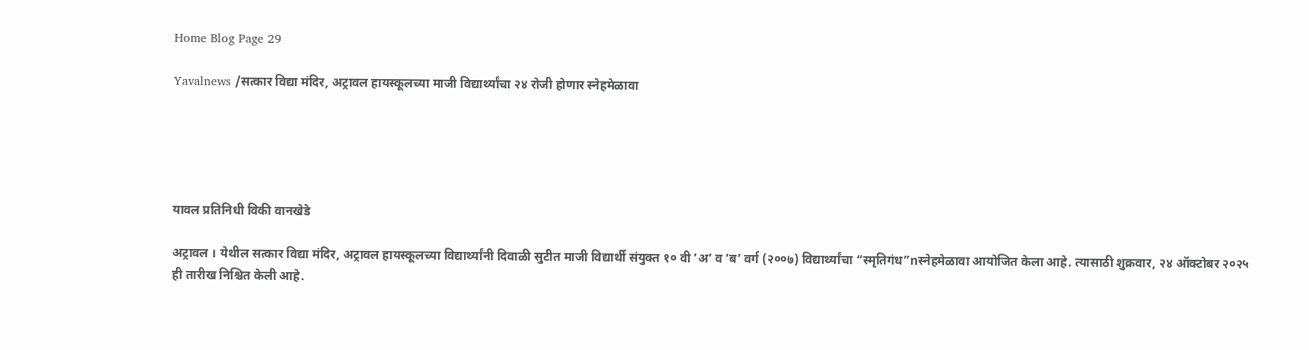Home Blog Page 29

Yavalnews /सत्कार विद्या मंदिर, अट्रावल हायस्कूलच्या माजी विद्यार्थ्यांचा २४ रोजी होणार स्नेहमेळावा





यावल प्रतिनिधी विकी वानखेडे

अट्रावल । येथील सत्कार विद्या मंदिर, अट्रावल हायस्कूलच्या विद्यार्थ्यांनी दिवाळी सुटीत माजी विद्यार्थी संयुक्त १० वी ʼअʼ व ʼबʼ वर्ग (२००७) विद्यार्थ्यांचा “स्मृतिगंध”nस्नेहमेळावा आयोजित केला आहे. त्यासाठी शुक्रवार, २४ ऑक्टोबर २०२५ ही तारीख निश्चित केली आहे.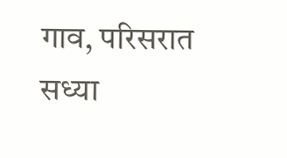गाव, परिसरात सध्या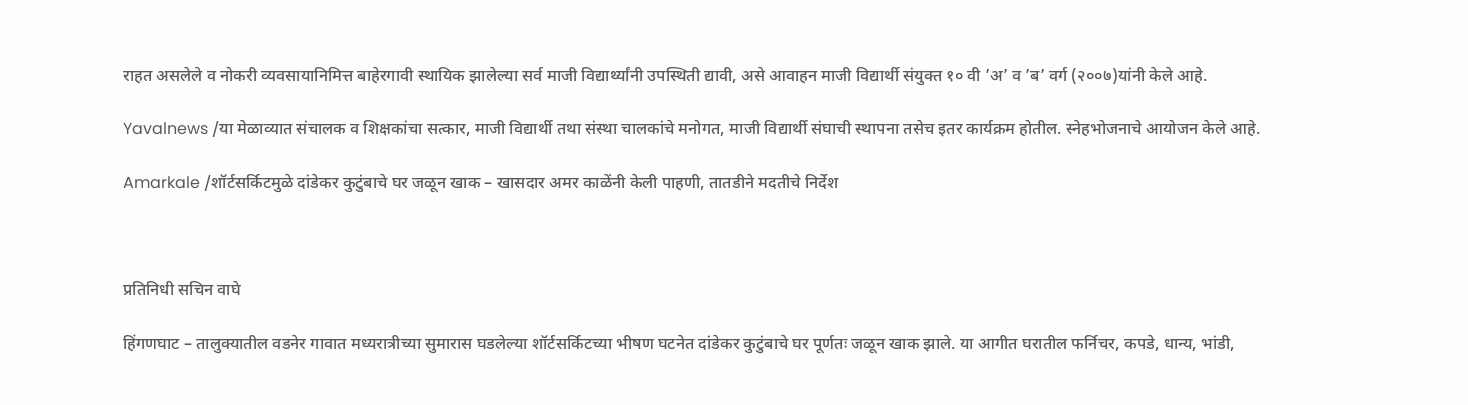राहत असलेले व नोकरी व्यवसायानिमित्त बाहेरगावी स्थायिक झालेल्या सर्व माजी विद्यार्थ्यांनी उपस्थिती द्यावी, असे आवाहन माजी विद्यार्थी संयुक्त १० वी ʼअʼ व ʼबʼ वर्ग (२००७)यांनी केले आहे.

Yavalnews /या मेळाव्यात संचालक व शिक्षकांचा सत्कार, माजी विद्यार्थी तथा संस्था चालकांचे मनोगत, माजी विद्यार्थी संघाची स्थापना तसेच इतर कार्यक्रम होतील. स्नेहभोजनाचे आयोजन केले आहे.

Amarkale /शॉर्टसर्किटमुळे दांडेकर कुटुंबाचे घर जळून खाक – खासदार अमर काळेंनी केली पाहणी, तातडीने मदतीचे निर्देश



प्रतिनिधी सचिन वाघे

हिंगणघाट – तालुक्यातील वडनेर गावात मध्यरात्रीच्या सुमारास घडलेल्या शॉर्टसर्किटच्या भीषण घटनेत दांडेकर कुटुंबाचे घर पूर्णतः जळून खाक झाले. या आगीत घरातील फर्निचर, कपडे, धान्य, भांडी,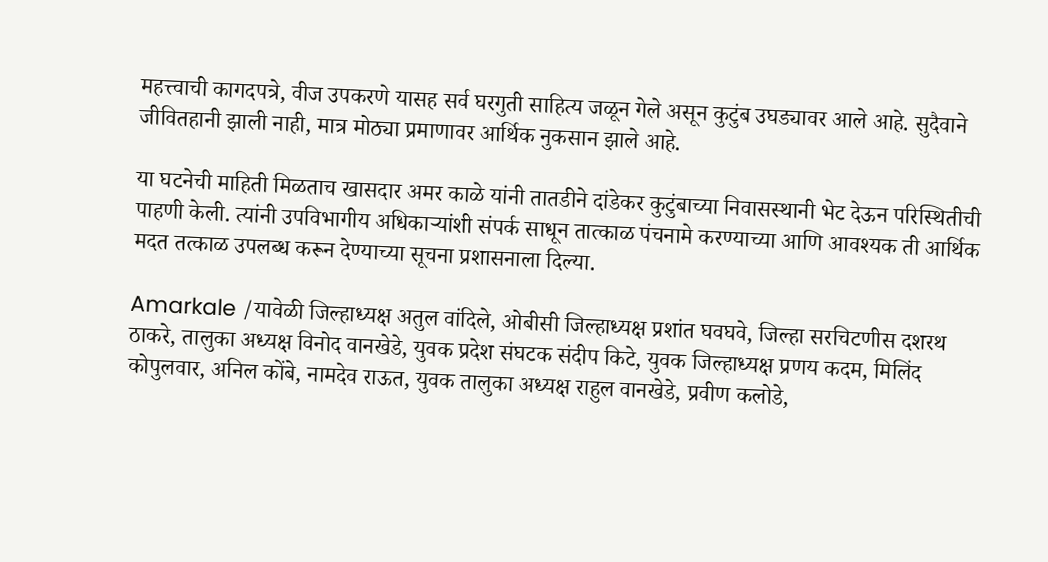महत्त्वाची कागदपत्रे, वीज उपकरणे यासह सर्व घरगुती साहित्य जळून गेले असून कुटुंब उघड्यावर आले आहे. सुदैवाने जीवितहानी झाली नाही, मात्र मोठ्या प्रमाणावर आर्थिक नुकसान झाले आहे.

या घटनेची माहिती मिळताच खासदार अमर काळे यांनी तातडीने दांडेकर कुटुंबाच्या निवासस्थानी भेट देऊन परिस्थितीची पाहणी केली. त्यांनी उपविभागीय अधिकाऱ्यांशी संपर्क साधून तात्काळ पंचनामे करण्याच्या आणि आवश्यक ती आर्थिक मदत तत्काळ उपलब्ध करून देण्याच्या सूचना प्रशासनाला दिल्या.

Amarkale /यावेळी जिल्हाध्यक्ष अतुल वांदिले, ओबीसी जिल्हाध्यक्ष प्रशांत घवघवे, जिल्हा सरचिटणीस दशरथ ठाकरे, तालुका अध्यक्ष विनोद वानखेडे, युवक प्रदेश संघटक संदीप किटे, युवक जिल्हाध्यक्ष प्रणय कदम, मिलिंद कोपुलवार, अनिल कोंबे, नामदेव राऊत, युवक तालुका अध्यक्ष राहुल वानखेडे, प्रवीण कलोडे,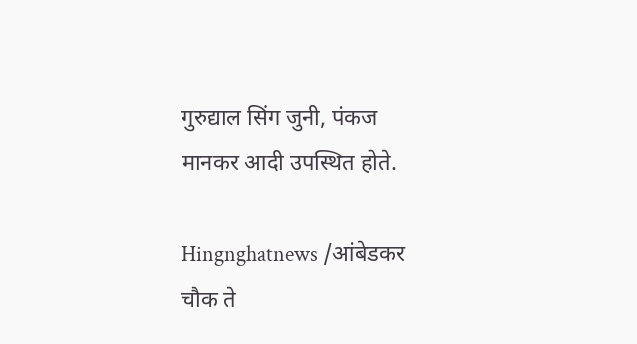गुरुद्याल सिंग जुनी, पंकज मानकर आदी उपस्थित होते.

Hingnghatnews /आंबेडकर चौक ते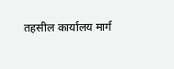तहसील कार्यालय मार्ग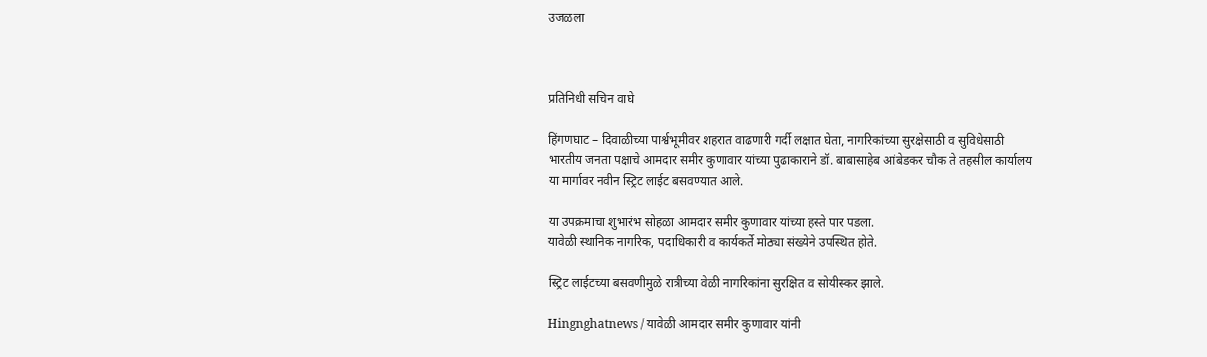उजळला



प्रतिनिधी सचिन वाघे

हिंगणघाट – दिवाळीच्या पार्श्वभूमीवर शहरात वाढणारी गर्दी लक्षात घेता, नागरिकांच्या सुरक्षेसाठी व सुविधेसाठी भारतीय जनता पक्षाचे आमदार समीर कुणावार यांच्या पुढाकाराने डॉ. बाबासाहेब आंबेडकर चौक ते तहसील कार्यालय या मार्गावर नवीन स्ट्रिट लाईट बसवण्यात आले.

या उपक्रमाचा शुभारंभ सोहळा आमदार समीर कुणावार यांच्या हस्ते पार पडला.
यावेळी स्थानिक नागरिक, पदाधिकारी व कार्यकर्ते मोठ्या संख्येने उपस्थित होते.

स्ट्रिट लाईटच्या बसवणीमुळे रात्रीच्या वेळी नागरिकांना सुरक्षित व सोयीस्कर झाले.

Hingnghatnews / यावेळी आमदार समीर कुणावार यांनी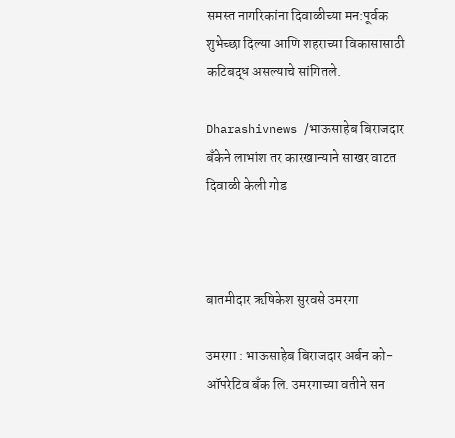समस्त नागरिकांना दिवाळीच्या मन:पूर्वक शुभेच्छा दिल्या आणि शहराच्या विकासासाठी कटिबद्ध असल्याचे सांगितले.

Dharashivnews /भाऊसाहेब बिराजदार बँकेने लाभांश तर कारखान्याने साखर वाटत दिवाळी केली गोड



बातमीदार ऋषिकेश सुरवसे उमरगा

उमरगा : भाऊसाहेब बिराजदार अर्बन को-ऑपरेटिव बँक लि. उमरगाच्या वतीने सन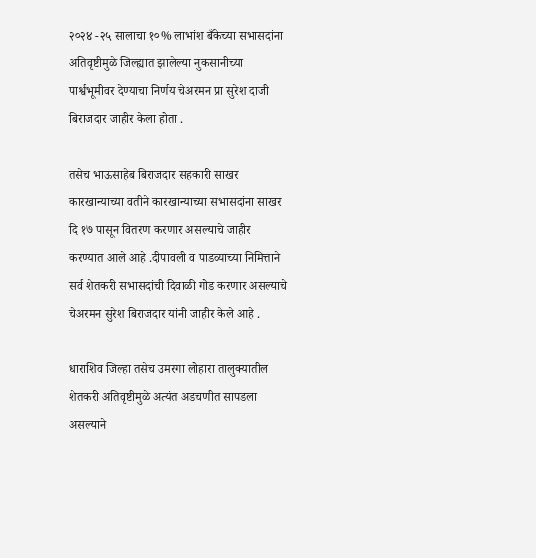२०२४ -२५ सालाचा १०% लाभांश बँकेच्या सभासदांना अतिवृष्टीमुळे जिल्ह्यात झालेल्या नुकसानीच्या पार्श्वभूमीवर देण्याचा निर्णय चेअरमन प्रा सुरेश दाजी बिराजदार जाहीर केला होता .

तसेच भाऊसाहेब बिराजदार सहकारी साखर कारखान्याच्या वतीने कारखान्याच्या सभासदांना साखर दि १७ पासून वितरण करणार असल्याचे जाहीर करण्यात आले आहे .दीपावली व पाडव्याच्या निमित्ताने सर्व शेतकरी सभासदांची दिवाळी गोड करणार असल्याचे चेअरमन सुरेश बिराजदार यांनी जाहीर केले आहे .

धाराशिव जिल्हा तसेच उमरगा लोहारा तालुक्यातील शेतकरी अतिवृष्टीमुळे अत्यंत अडचणीत सापडला असल्याने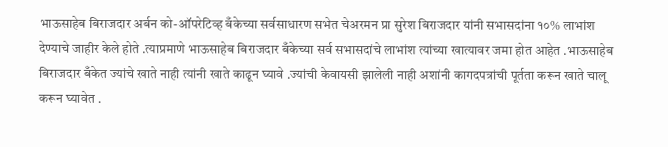भाऊसाहेब बिराजदार अर्बन को-ऑपरेटिव्ह बँकेच्या सर्वसाधारण सभेत चेअरमन प्रा सुरेश बिराजदार यांनी सभासदांना १०% लाभांश देण्याचे जाहीर केले होते .त्याप्रमाणे भाऊसाहेब बिराजदार बँकेच्या सर्व सभासदांचे लाभांश त्यांच्या खात्यावर जमा होत आहेत .भाऊसाहेब बिराजदार बँकेत ज्यांचे खाते नाही त्यांनी खाते काढून घ्यावे .ज्यांची केवायसी झालेली नाही अशांनी कागदपत्रांची पूर्तता करून खाते चालू करून घ्यावेत .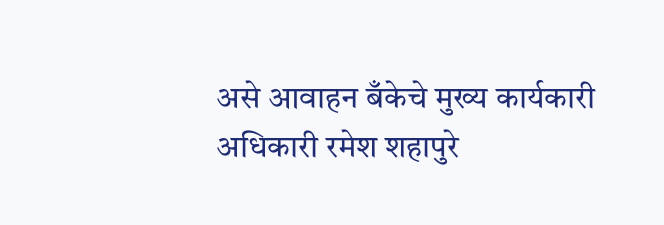असे आवाहन बँकेचे मुख्य कार्यकारी अधिकारी रमेश शहापुरे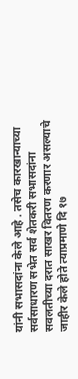यांनी सभासदांना केले आहे . तसेच कारखान्याच्या सर्वसाधारण सभेत सर्व शेतकरी सभासदांना सवलतीच्या दरात साखर वितरण करणार असल्याचे जाहीर केले होते त्याप्रमाणे दि १७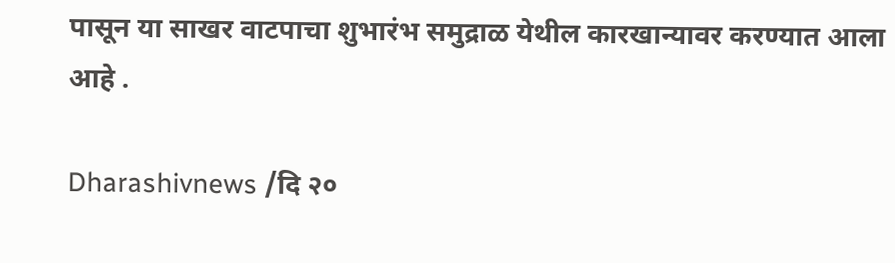पासून या साखर वाटपाचा शुभारंभ समुद्राळ येथील कारखान्यावर करण्यात आला आहे .

Dharashivnews /दि २०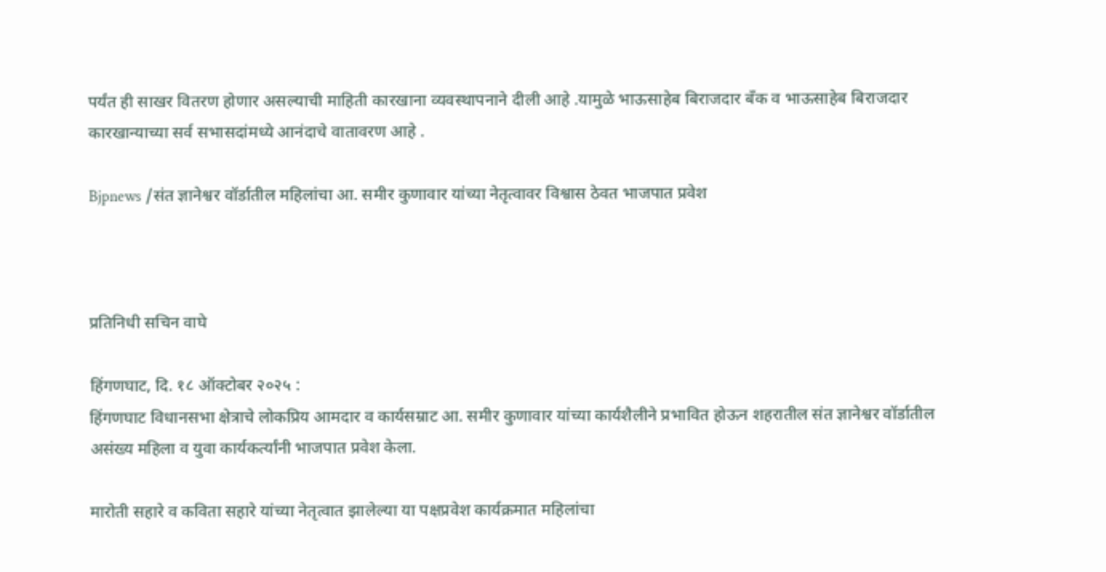पर्यंत ही साखर वितरण होणार असल्याची माहिती कारखाना व्यवस्थापनाने दीली आहे .यामुळे भाऊसाहेब बिराजदार बँक व भाऊसाहेब बिराजदार कारखान्याच्या सर्व सभासदांमध्ये आनंदाचे वातावरण आहे .

Bjpnews /संत ज्ञानेश्वर वॉर्डातील महिलांचा आ. समीर कुणावार यांच्या नेतृत्वावर विश्वास ठेवत भाजपात प्रवेश



प्रतिनिधी सचिन वाघे

हिंगणघाट, दि. १८ ऑक्टोबर २०२५ :
हिंगणघाट विधानसभा क्षेत्राचे लोकप्रिय आमदार व कार्यसम्राट आ. समीर कुणावार यांच्या कार्यशैलीने प्रभावित होऊन शहरातील संत ज्ञानेश्वर वॉर्डातील असंख्य महिला व युवा कार्यकर्त्यांनी भाजपात प्रवेश केला.

मारोती सहारे व कविता सहारे यांच्या नेतृत्वात झालेल्या या पक्षप्रवेश कार्यक्रमात महिलांचा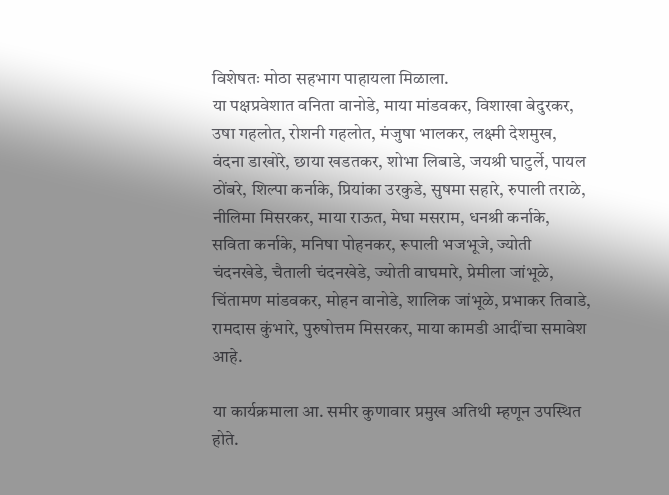विशेषतः मोठा सहभाग पाहायला मिळाला.
या पक्षप्रवेशात वनिता वानोडे, माया मांडवकर, विशाखा बेदुरकर, उषा गहलोत, रोशनी गहलोत, मंजुषा भालकर, लक्ष्मी देशमुख, वंदना डाखोरे, छाया खडतकर, शोभा लिबाडे, जयश्री घाटुर्ले, पायल ठोंबरे, शिल्पा कर्नाके, प्रियांका उरकुडे, सुषमा सहारे, रुपाली तराळे, नीलिमा मिसरकर, माया राऊत, मेघा मसराम, धनश्री कर्नाके, सविता कर्नाके, मनिषा पोहनकर, रूपाली भजभूजे, ज्योती चंदनखेडे, चैताली चंदनखेडे, ज्योती वाघमारे, प्रेमीला जांभूळे, चिंतामण मांडवकर, मोहन वानोडे, शालिक जांभूळे, प्रभाकर तिवाडे, रामदास कुंभारे, पुरुषोत्तम मिसरकर, माया कामडी आदींचा समावेश आहे.

या कार्यक्रमाला आ. समीर कुणावार प्रमुख अतिथी म्हणून उपस्थित होते.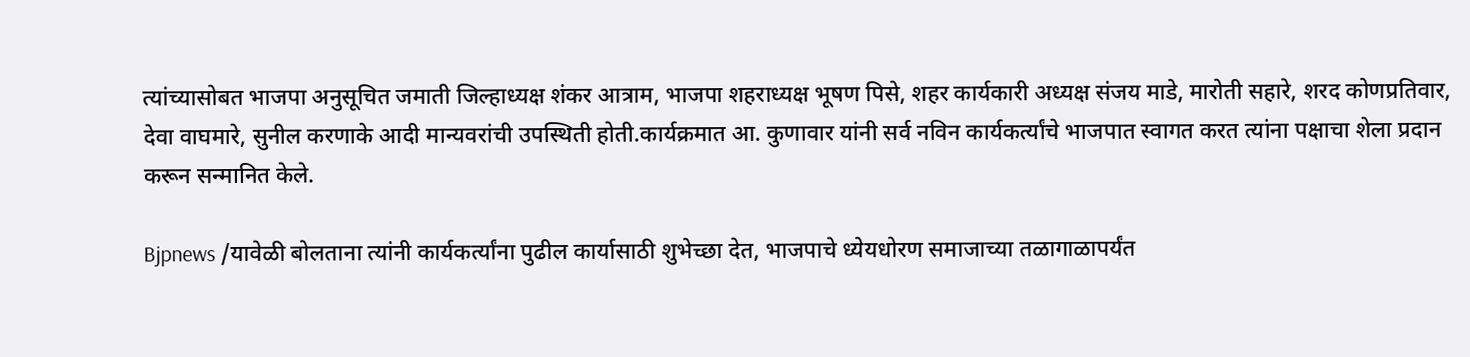त्यांच्यासोबत भाजपा अनुसूचित जमाती जिल्हाध्यक्ष शंकर आत्राम, भाजपा शहराध्यक्ष भूषण पिसे, शहर कार्यकारी अध्यक्ष संजय माडे, मारोती सहारे, शरद कोणप्रतिवार, देवा वाघमारे, सुनील करणाके आदी मान्यवरांची उपस्थिती होती.कार्यक्रमात आ. कुणावार यांनी सर्व नविन कार्यकर्त्यांचे भाजपात स्वागत करत त्यांना पक्षाचा शेला प्रदान करून सन्मानित केले.

Bjpnews /यावेळी बोलताना त्यांनी कार्यकर्त्यांना पुढील कार्यासाठी शुभेच्छा देत, भाजपाचे ध्येयधोरण समाजाच्या तळागाळापर्यंत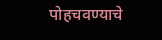पोहचवण्याचे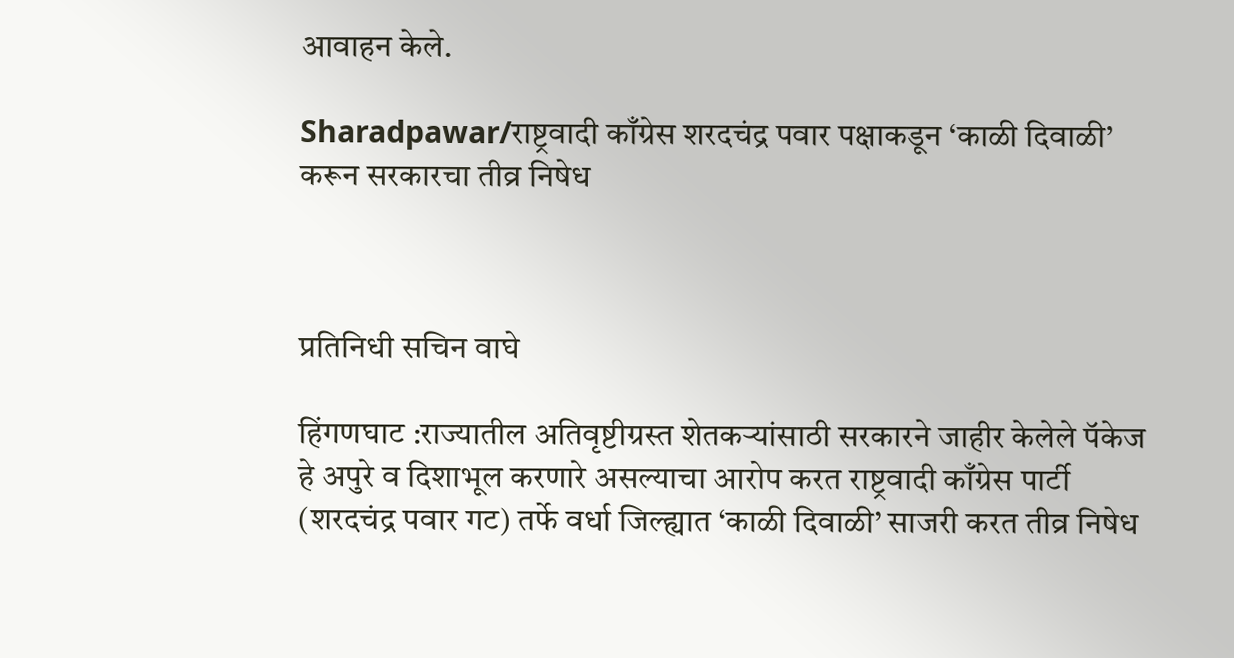आवाहन केले.

Sharadpawar/राष्ट्रवादी काँग्रेस शरदचंद्र पवार पक्षाकडून ‘काळी दिवाळी’ करून सरकारचा तीव्र निषेध



प्रतिनिधी सचिन वाघे

हिंगणघाट :राज्यातील अतिवृष्टीग्रस्त शेतकऱ्यांसाठी सरकारने जाहीर केलेले पॅकेज हे अपुरे व दिशाभूल करणारे असल्याचा आरोप करत राष्ट्रवादी काँग्रेस पार्टी (शरदचंद्र पवार गट) तर्फे वर्धा जिल्ह्यात ‘काळी दिवाळी’ साजरी करत तीव्र निषेध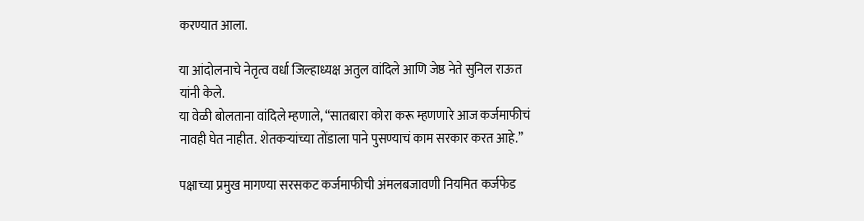करण्यात आला.

या आंदोलनाचे नेतृत्व वर्धा जिल्हाध्यक्ष अतुल वांदिले आणि जेष्ठ नेते सुनिल राऊत यांनी केले.
या वेळी बोलताना वांदिले म्हणाले, “सातबारा कोरा करू म्हणणारे आज कर्जमाफीचं नावही घेत नाहीत. शेतकऱ्यांच्या तोंडाला पाने पुसण्याचं काम सरकार करत आहे.”

पक्षाच्या प्रमुख मागण्या सरसकट कर्जमाफीची अंमलबजावणी नियमित कर्जफेड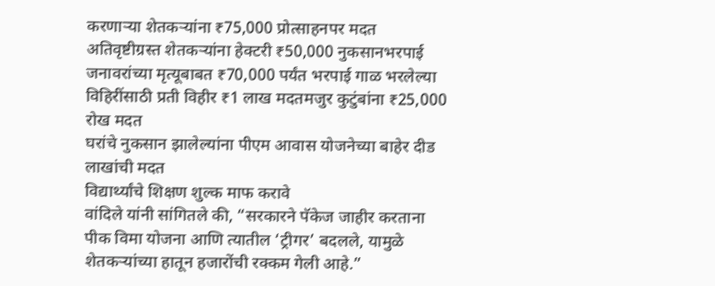करणाऱ्या शेतकऱ्यांना ₹75,000 प्रोत्साहनपर मदत
अतिवृष्टीग्रस्त शेतकऱ्यांना हेक्टरी ₹50,000 नुकसानभरपाई जनावरांच्या मृत्यूबाबत ₹70,000 पर्यंत भरपाई गाळ भरलेल्या विहिरींसाठी प्रती विहीर ₹1 लाख मदतमजुर कुटुंबांना ₹25,000 रोख मदत
घरांचे नुकसान झालेल्यांना पीएम आवास योजनेच्या बाहेर दीड लाखांची मदत
विद्यार्थ्यांचे शिक्षण शुल्क माफ करावे
वांदिले यांनी सांगितले की, “सरकारने पॅकेज जाहीर करताना पीक विमा योजना आणि त्यातील ‘ट्रीगर’ बदलले, यामुळे शेतकऱ्यांच्या हातून हजारोंची रक्कम गेली आहे.”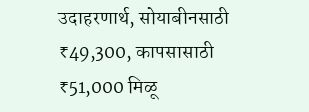उदाहरणार्थ, सोयाबीनसाठी ₹49,300, कापसासाठी ₹51,000 मिळू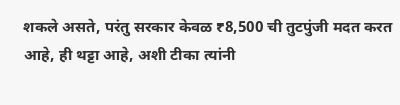शकले असते, परंतु सरकार केवळ ₹8,500 ची तुटपुंजी मदत करत आहे, ही थट्टा आहे, अशी टीका त्यांनी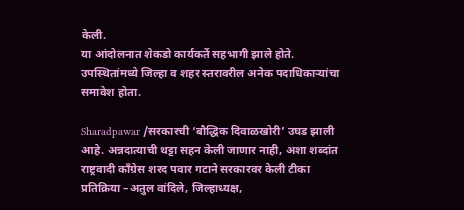केली.
या आंदोलनात शेकडो कार्यकर्ते सहभागी झाले होते. उपस्थितांमध्ये जिल्हा व शहर स्तरावरील अनेक पदाधिकाऱ्यांचा समावेश होता.

Sharadpawar /सरकारची ‘बौद्धिक दिवाळखोरी’ उघड झाली आहे. अन्नदात्याची थट्टा सहन केली जाणार नाही, अशा शब्दांत राष्ट्रवादी काँग्रेस शरद पवार गटाने सरकारवर केली टीका
प्रतिक्रिया –अतुल वांदिले, जिल्हाध्यक्ष,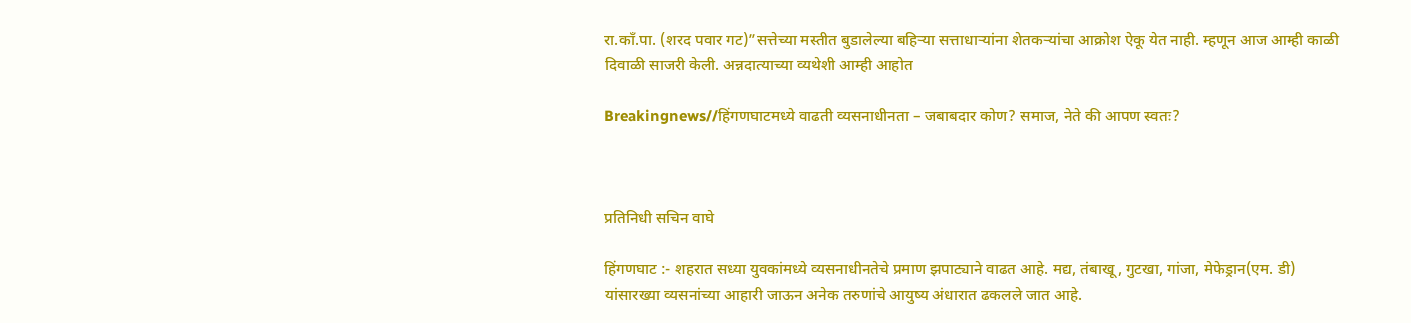रा.कॉं.पा. (शरद पवार गट)”सत्तेच्या मस्तीत बुडालेल्या बहिऱ्या सत्ताधाऱ्यांना शेतकऱ्यांचा आक्रोश ऐकू येत नाही. म्हणून आज आम्ही काळी दिवाळी साजरी केली. अन्नदात्याच्या व्यथेशी आम्ही आहोत

Breakingnews//हिंगणघाटमध्ये वाढती व्यसनाधीनता – जबाबदार कोण? समाज, नेते की आपण स्वतः?



प्रतिनिधी सचिन वाघे

हिंगणघाट :- शहरात सध्या युवकांमध्ये व्यसनाधीनतेचे प्रमाण झपाट्याने वाढत आहे. मद्य, तंबाखू, गुटखा, गांजा, मेफेड्रान(एम. डी) यांसारख्या व्यसनांच्या आहारी जाऊन अनेक तरुणांचे आयुष्य अंधारात ढकलले जात आहे.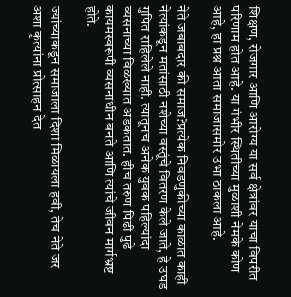शिक्षण, रोजगार आणि आरोग्य या सर्व क्षेत्रांवर याचा विपरीत परिणाम होत आहे. या गंभीर स्थितीच्या मुळाशी नेमके कोण आहे, हा प्रश्न आता समाजासमोर उभा ठाकला आहे.

नेते जबाबदार की समाज?प्रत्येक निवडणुकीच्या काळात काही नेत्यांकडून मतांसाठी नशेच्या वस्तूंचे वितरण केले जाते, हे उघड गुपित राहिलेले नाही. त्यातूनच अनेक युवक पहिल्यांदा व्यसनाच्या विळख्यात अडकतात. हीच तरुण पिढी पुढे कायमस्वरूपी व्यसनाधीन बनते आणि त्यांचे जीवन मार्गभ्रष्ट होते.

ज्यांच्याकडून समाजाला दिशा मिळायला हवी, तेच नेते जर अशा कृत्यांना प्रोत्साहन देत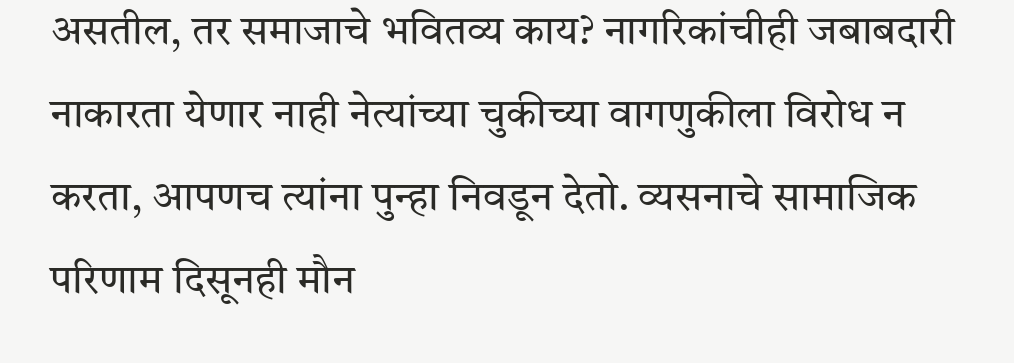असतील, तर समाजाचे भवितव्य काय? नागरिकांचीही जबाबदारी नाकारता येणार नाही नेत्यांच्या चुकीच्या वागणुकीला विरोध न करता, आपणच त्यांना पुन्हा निवडून देतो. व्यसनाचे सामाजिक परिणाम दिसूनही मौन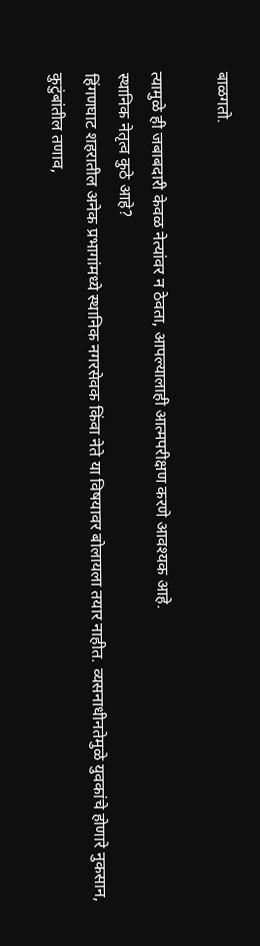बाळगतो.

त्यामुळे ही जबाबदारी केवळ नेत्यांवर न ठेवता, आपल्यालाही आत्मपरीक्षण करणे आवश्यक आहे.
स्थानिक नेतृत्व कुठे आहे?
हिंगणघाट शहरातील अनेक प्रभागांमध्ये स्थानिक नगरसेवक किंवा नेते या विषयावर बोलायला तयार नाहीत. व्यसनाधीनतेमुळे युवकांचे होणारे नुकसान, कुटुंबांतील तणाव,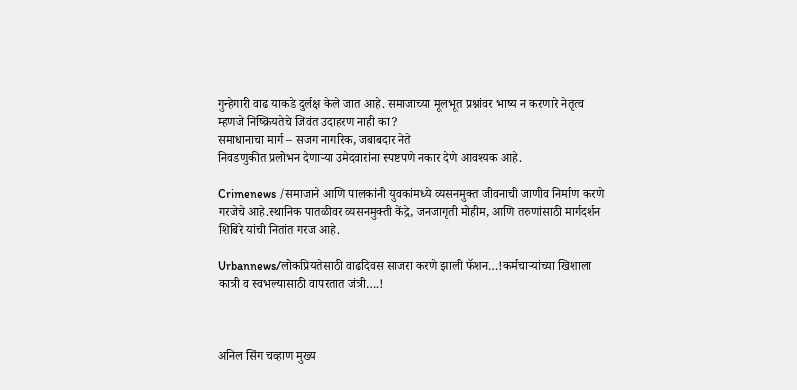गुन्हेगारी वाढ याकडे दुर्लक्ष केले जात आहे. समाजाच्या मूलभूत प्रश्नांवर भाष्य न करणारे नेतृत्व म्हणजे निष्क्रियतेचे जिवंत उदाहरण नाही का?
समाधानाचा मार्ग – सजग नागरिक, जबाबदार नेते
निवडणुकीत प्रलोभन देणाऱ्या उमेदवारांना स्पष्टपणे नकार देणे आवश्यक आहे.

Crimenews /समाजाने आणि पालकांनी युवकांमध्ये व्यसनमुक्त जीवनाची जाणीव निर्माण करणे गरजेचे आहे.स्थानिक पातळीवर व्यसनमुक्ती केंद्रे, जनजागृती मोहीम, आणि तरुणांसाठी मार्गदर्शन शिबिरे यांची नितांत गरज आहे.

Urbannews/लोकप्रियतेसाठी वाढदिवस साजरा करणे झाली फॅशन…!कर्मचाऱ्यांच्या खिशाला कात्री व स्वभल्यासाठी वापरतात जंत्री….!



अनिल सिंग चव्हाण मुख्य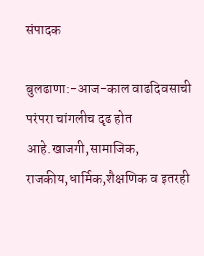संपादक

बुलढाणा:-आज-काल वाढदिवसाची परंपरा चांगलीच दृढ होत आहे.खाजगी,सामाजिक, राजकीय,धार्मिक,शैक्षणिक व इतरही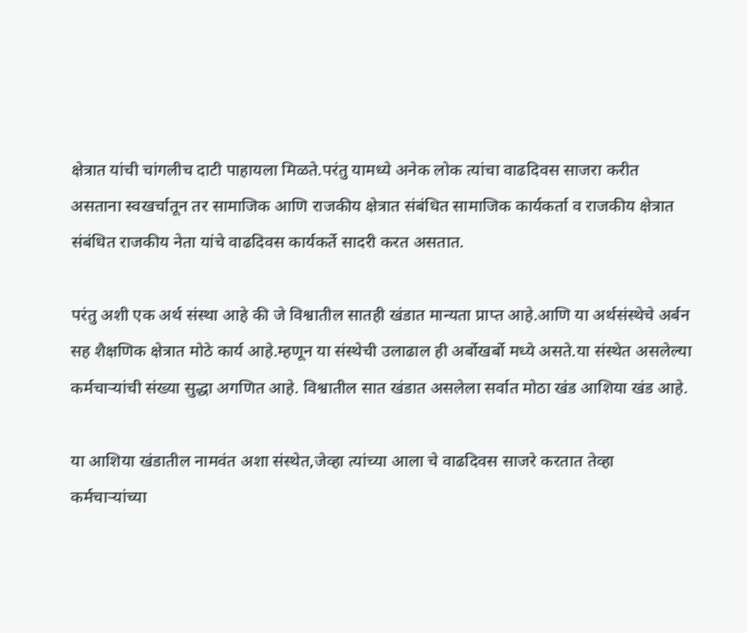क्षेत्रात यांची चांगलीच दाटी पाहायला मिळते.परंतु यामध्ये अनेक लोक त्यांचा वाढदिवस साजरा करीत असताना स्वखर्चातून तर सामाजिक आणि राजकीय क्षेत्रात संबंधित सामाजिक कार्यकर्ता व राजकीय क्षेत्रात संबंधित राजकीय नेता यांचे वाढदिवस कार्यकर्ते सादरी करत असतात.

परंतु अशी एक अर्थ संस्था आहे की जे विश्वातील सातही खंडात मान्यता प्राप्त आहे.आणि या अर्थसंस्थेचे अर्बन सह शैक्षणिक क्षेत्रात मोठे कार्य आहे.म्हणून या संस्थेची उलाढाल ही अर्बोखर्बो मध्ये असते.या संस्थेत असलेल्या कर्मचाऱ्यांची संख्या सुद्धा अगणित आहे. विश्वातील सात खंडात असलेला सर्वात मोठा खंड आशिया खंड आहे.

या आशिया खंडातील नामवंत अशा संस्थेत,जेव्हा त्यांच्या आला चे वाढदिवस साजरे करतात तेव्हा कर्मचाऱ्यांच्या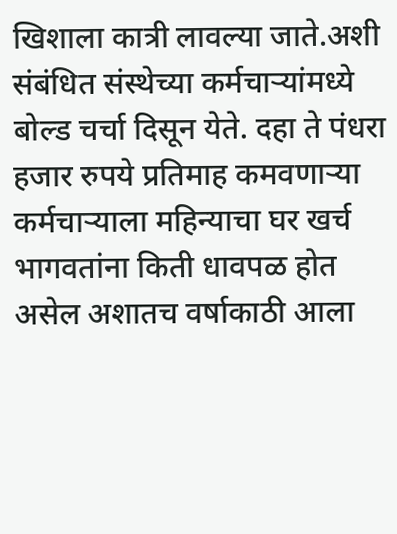खिशाला कात्री लावल्या जाते.अशी संबंधित संस्थेच्या कर्मचाऱ्यांमध्ये बोल्ड चर्चा दिसून येते. दहा ते पंधरा हजार रुपये प्रतिमाह कमवणाऱ्या कर्मचाऱ्याला महिन्याचा घर खर्च भागवतांना किती धावपळ होत असेल अशातच वर्षाकाठी आला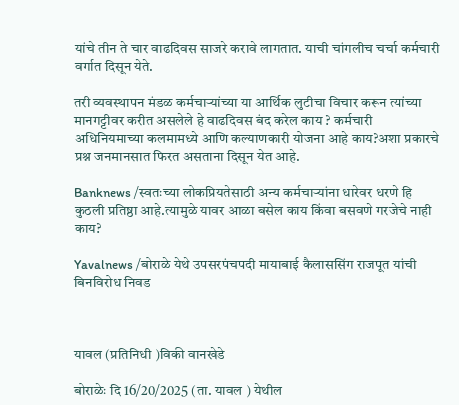यांचे तीन ते चार वाढदिवस साजरे करावे लागतात. याची चांगलीच चर्चा कर्मचारी वर्गात दिसून येते.

तरी व्यवस्थापन मंडळ कर्मचाऱ्यांच्या या आर्थिक लुटीचा विचार करून त्यांच्या मानगट्टीवर करीत असलेले हे वाढदिवस बंद करेल काय ? कर्मचारी अधिनियमाच्या कलमामध्ये आणि कल्याणकारी योजना आहे काय?अशा प्रकारचे प्रश्न जनमानसात फिरत असताना दिसून येत आहे.

Banknews /स्वतःच्या लोकप्रियतेसाठी अन्य कर्मचाऱ्यांना धारेवर धरणे हि कुठली प्रतिष्ठा आहे.त्यामुळे यावर आळा बसेल काय किंवा बसवणे गरजेचे नाही काय?

Yavalnews /बोराळे येथे उपसरपंचपदी मायाबाई कैलाससिंग राजपूत यांची बिनविरोध निवड



यावल (प्रतिनिधी )विकी वानखेडे

बोराळेः दि 16/20/2025 (ता. यावल ) येथील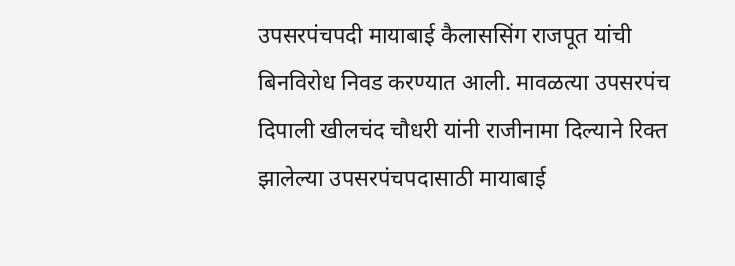उपसरपंचपदी मायाबाई कैलाससिंग राजपूत यांची बिनविरोध निवड करण्यात आली. मावळत्या उपसरपंच दिपाली खीलचंद चौधरी यांनी राजीनामा दिल्याने रिक्त झालेल्या उपसरपंचपदासाठी मायाबाई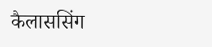कैलाससिंग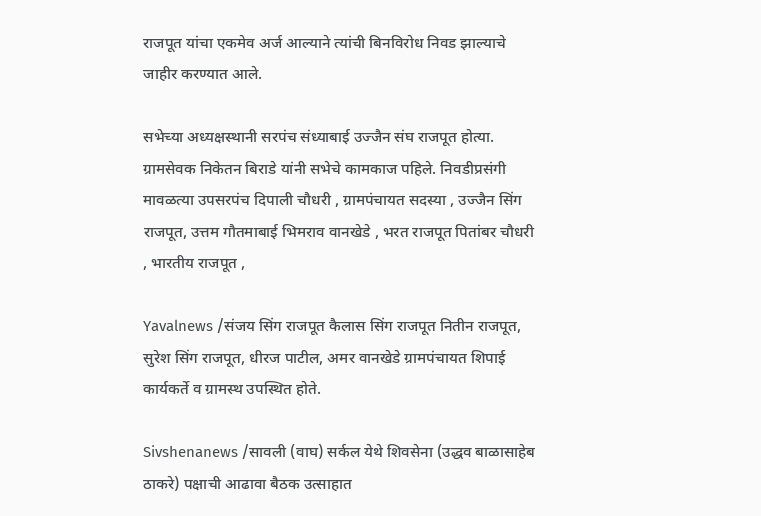राजपूत यांचा एकमेव अर्ज आल्याने त्यांची बिनविरोध निवड झाल्याचे जाहीर करण्यात आले.

सभेच्या अध्यक्षस्थानी सरपंच संध्याबाई उज्जैन संघ राजपूत होत्या. ग्रामसेवक निकेतन बिराडे यांनी सभेचे कामकाज पहिले. निवडीप्रसंगी मावळत्या उपसरपंच दिपाली चौधरी , ग्रामपंचायत सदस्या , उज्जैन सिंग राजपूत, उत्तम गौतमाबाई भिमराव वानखेडे , भरत राजपूत पितांबर चौधरी , भारतीय राजपूत ,

Yavalnews /संजय सिंग राजपूत कैलास सिंग राजपूत नितीन राजपूत, सुरेश सिंग राजपूत, धीरज पाटील, अमर वानखेडे ग्रामपंचायत शिपाई
कार्यकर्ते व ग्रामस्थ उपस्थित होते.

Sivshenanews /सावली (वाघ) सर्कल येथे शिवसेना (उद्धव बाळासाहेब ठाकरे) पक्षाची आढावा बैठक उत्साहात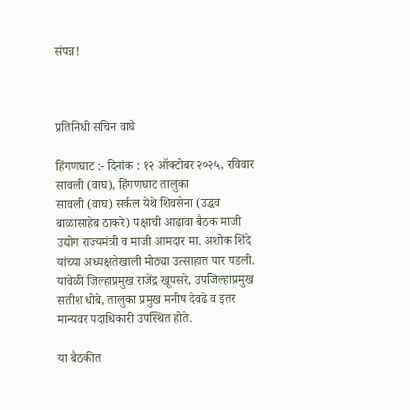संपन्न!



प्रतिनिधी सचिन वाघे

हिंगणघाट :- दिनांक : १२ ऑक्टोबर २०२५, रविवार सावली (वाघ), हिंगणघाट तालुका
सावली (वाघ) सर्कल येथे शिवसेना (उद्धव बाळासाहेब ठाकरे) पक्षाची आढावा बैठक माजी उद्योग राज्यमंत्री व माजी आमदार मा. अशोक शिंदे यांच्या अध्यक्षतेखाली मोठ्या उत्साहात पार पडली. यावेळी जिल्हाप्रमुख राजेंद्र खूपसरे, उपजिल्हाप्रमुख सतीश धोबे, तालुका प्रमुख मनीष देवढे व इतर मान्यवर पदाधिकारी उपस्थित होते.

या बैठकीत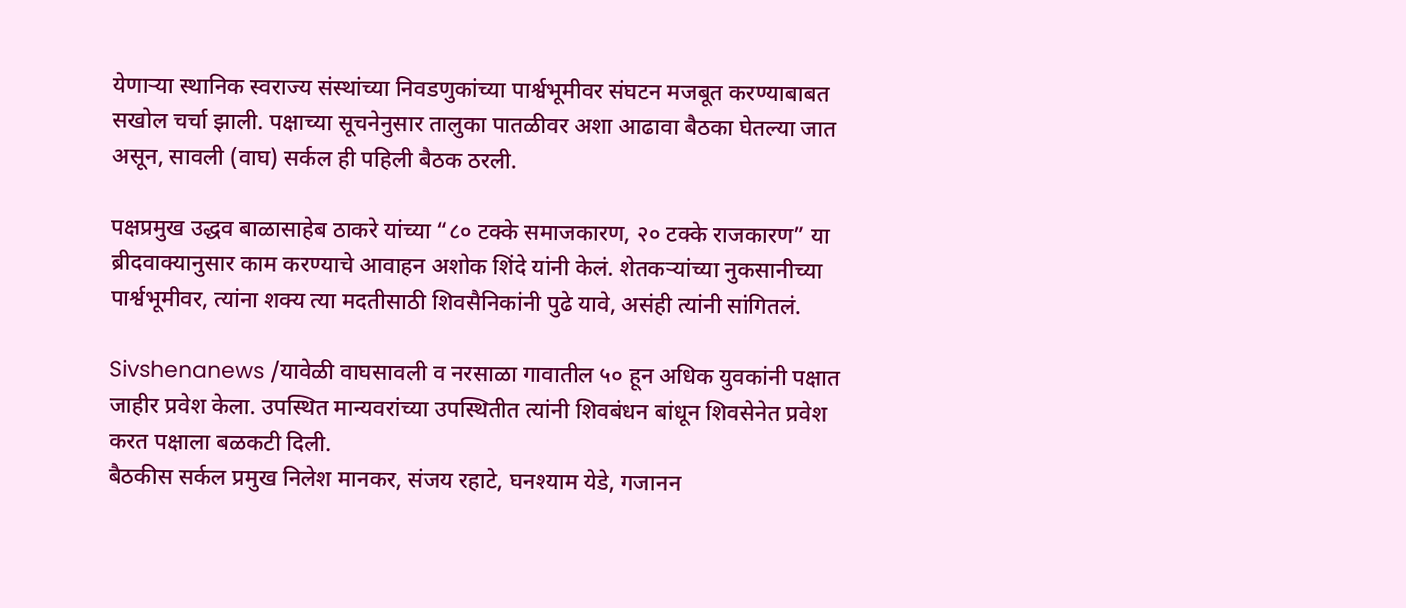येणाऱ्या स्थानिक स्वराज्य संस्थांच्या निवडणुकांच्या पार्श्वभूमीवर संघटन मजबूत करण्याबाबत सखोल चर्चा झाली. पक्षाच्या सूचनेनुसार तालुका पातळीवर अशा आढावा बैठका घेतल्या जात असून, सावली (वाघ) सर्कल ही पहिली बैठक ठरली.

पक्षप्रमुख उद्धव बाळासाहेब ठाकरे यांच्या “८० टक्के समाजकारण, २० टक्के राजकारण” या ब्रीदवाक्यानुसार काम करण्याचे आवाहन अशोक शिंदे यांनी केलं. शेतकऱ्यांच्या नुकसानीच्या पार्श्वभूमीवर, त्यांना शक्य त्या मदतीसाठी शिवसैनिकांनी पुढे यावे, असंही त्यांनी सांगितलं.

Sivshenanews /यावेळी वाघसावली व नरसाळा गावातील ५० हून अधिक युवकांनी पक्षात जाहीर प्रवेश केला. उपस्थित मान्यवरांच्या उपस्थितीत त्यांनी शिवबंधन बांधून शिवसेनेत प्रवेश करत पक्षाला बळकटी दिली.
बैठकीस सर्कल प्रमुख निलेश मानकर, संजय रहाटे, घनश्याम येडे, गजानन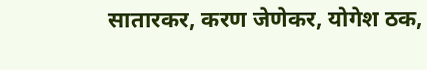सातारकर, करण जेणेकर, योगेश ठक,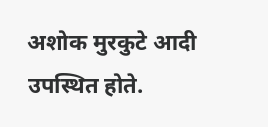अशोक मुरकुटे आदी उपस्थित होते.